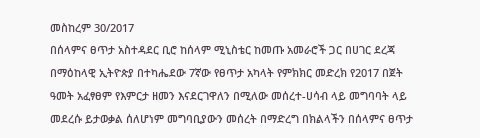መስከረም 30/2017
በሰላምና ፀጥታ አስተዳደር ቢሮ ከሰላም ሚኒስቴር ከመጡ አመራሮች ጋር በሀገር ደረጃ በማዕከላዊ ኢትዮጵያ በተካሔደው 7ኛው የፀጥታ አካላት የምክክር መድረክ የ2017 በጀት ዓመት አፈፃፀም የእምርታ ዘመን እናደርገዋለን በሚለው መሰረተ-ሀሳብ ላይ መግባባት ላይ መደረሱ ይታወቃል ሰለሆነም መግባቢያውን መሰረት በማድረግ በክልላችን በሰላምና ፀጥታ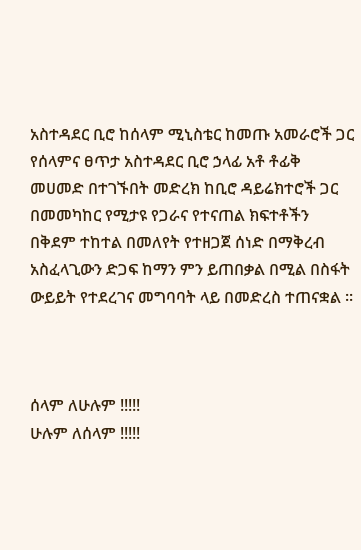አስተዳደር ቢሮ ከሰላም ሚኒስቴር ከመጡ አመራሮች ጋር የሰላምና ፀጥታ አስተዳደር ቢሮ ኃላፊ አቶ ቶፊቅ መሀመድ በተገኙበት መድረክ ከቢሮ ዳይሬክተሮች ጋር በመመካከር የሚታዩ የጋራና የተናጠል ክፍተቶችን በቅደም ተከተል በመለየት የተዘጋጀ ሰነድ በማቅረብ አስፈላጊውን ድጋፍ ከማን ምን ይጠበቃል በሚል በስፋት ውይይት የተደረገና መግባባት ላይ በመድረስ ተጠናቋል ፡፡



ሰላም ለሁሉም !!!!!
ሁሉም ለሰላም !!!!!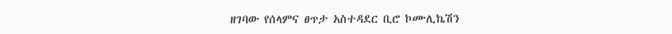ዘገባው የሰላምና ፀጥታ አስተዳደር ቢሮ ኮሙሊኬሽን